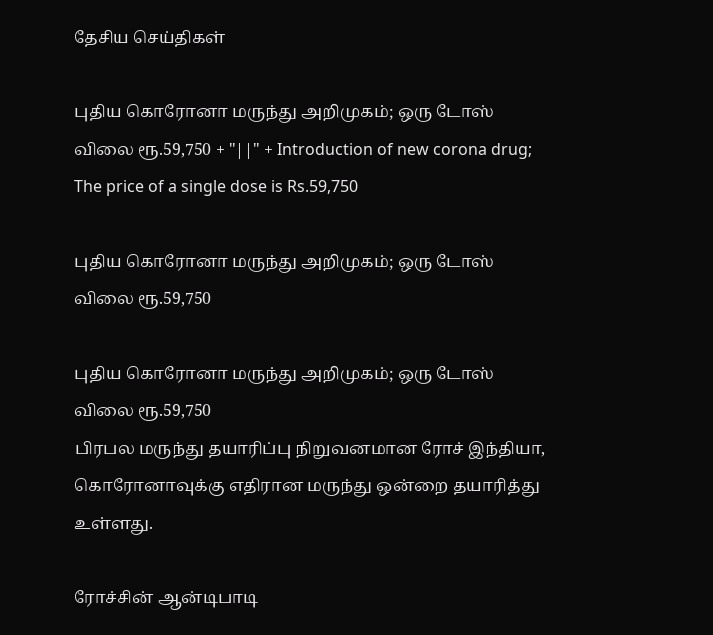தேசிய செய்திகள்

புதிய கொரோனா மருந்து அறிமுகம்; ஒரு டோஸ் விலை ரூ.59,750 + "||" + Introduction of new corona drug; The price of a single dose is Rs.59,750

புதிய கொரோனா மருந்து அறிமுகம்; ஒரு டோஸ் விலை ரூ.59,750

புதிய கொரோனா மருந்து அறிமுகம்; ஒரு டோஸ் விலை ரூ.59,750
பிரபல மருந்து தயாரிப்பு நிறுவனமான ரோச் இந்தியா, கொரோனாவுக்கு எதிரான மருந்து ஒன்றை தயாரித்து உள்ளது.

ரோச்சின் ஆன்டிபாடி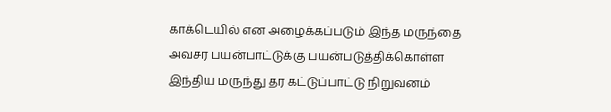காக்டெயில் என அழைக்கப்படும் இந்த மருந்தை அவசர பயன்பாட்டுக்கு பயன்படுத்திக்கொள்ள இந்திய மருந்து தர கட்டுப்பாட்டு நிறுவனம்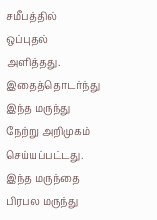சமீபத்தில் ஒப்புதல் அளித்தது. இதைத்தொடர்ந்து இந்த மருந்து நேற்று அறிமுகம் செய்யப்பட்டது. இந்த மருந்தை பிரபல மருந்து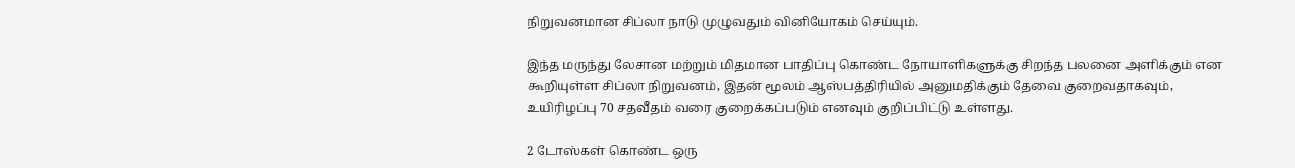நிறுவனமான சிப்லா நாடு முழுவதும் வினியோகம் செய்யும்.

இந்த மருந்து லேசான மற்றும் மிதமான பாதிப்பு கொண்ட நோயாளிகளுக்கு சிறந்த பலனை அளிக்கும் என கூறியுள்ள சிப்லா நிறுவனம், இதன் மூலம் ஆஸ்பத்திரியில் அனுமதிக்கும் தேவை குறைவதாகவும், உயிரிழப்பு 70 சதவீதம் வரை குறைக்கப்படும் எனவும் குறிப்பிட்டு உள்ளது.

2 டோஸ்கள் கொண்ட ஒரு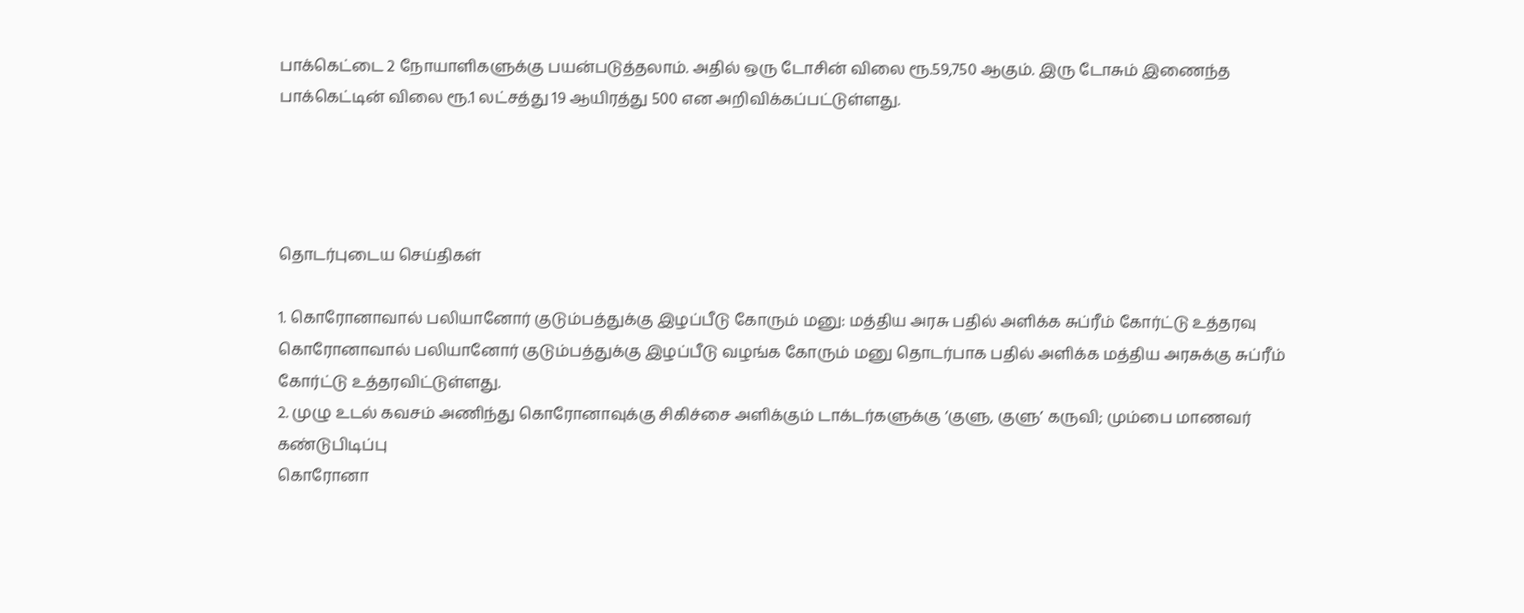பாக்கெட்டை 2 நோயாளிகளுக்கு பயன்படுத்தலாம். அதில் ஒரு டோசின் விலை ரூ.59,750 ஆகும். இரு டோசும் இணைந்த பாக்கெட்டின் விலை ரூ.1 லட்சத்து 19 ஆயிரத்து 500 என அறிவிக்கப்பட்டுள்ளது.




தொடர்புடைய செய்திகள்

1. கொரோனாவால் பலியானோர் குடும்பத்துக்கு இழப்பீடு கோரும் மனு: மத்திய அரசு பதில் அளிக்க சுப்ரீம் கோர்ட்டு உத்தரவு
கொரோனாவால் பலியானோர் குடும்பத்துக்கு இழப்பீடு வழங்க கோரும் மனு தொடர்பாக பதில் அளிக்க மத்திய அரசுக்கு சுப்ரீம் கோர்ட்டு உத்தரவிட்டுள்ளது.
2. முழு உடல் கவசம் அணிந்து கொரோனாவுக்கு சிகிச்சை அளிக்கும் டாக்டர்களுக்கு ‘குளு, குளு’ கருவி; மும்பை மாணவர் கண்டுபிடிப்பு
கொரோனா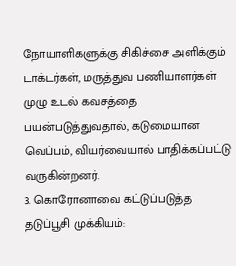நோயாளிகளுக்கு சிகிச்சை அளிக்கும் டாக்டர்கள், மருத்துவ பணியாளர்கள் முழு உடல் கவசத்தை பயன்படுத்துவதால், கடுமையான வெப்பம், வியர்வையால் பாதிக்கப்பட்டு வருகின்றனர்.
3. கொரோனாவை கட்டுப்படுத்த தடுப்பூசி முக்கியம்: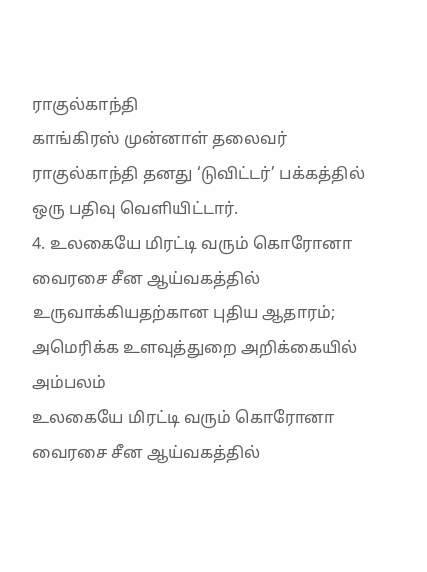ராகுல்காந்தி
காங்கிரஸ் முன்னாள் தலைவர் ராகுல்காந்தி தனது ‘டுவிட்டர்’ பக்கத்தில் ஒரு பதிவு வெளியிட்டார்.
4. உலகையே மிரட்டி வரும் கொரோனா வைரசை சீன ஆய்வகத்தில் உருவாக்கியதற்கான புதிய ஆதாரம்; அமெரிக்க உளவுத்துறை அறிக்கையில் அம்பலம்
உலகையே மிரட்டி வரும் கொரோனா வைரசை சீன ஆய்வகத்தில்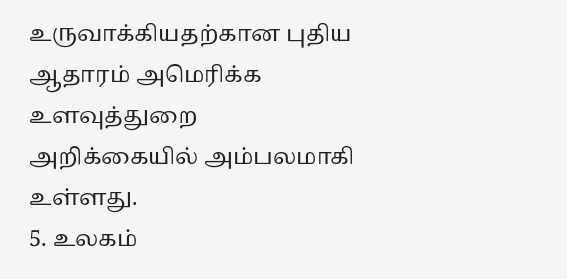உருவாக்கியதற்கான புதிய ஆதாரம் அமெரிக்க உளவுத்துறை அறிக்கையில் அம்பலமாகி உள்ளது.
5. உலகம்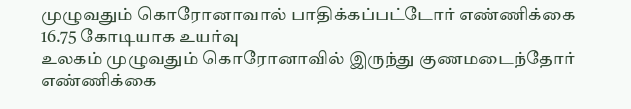முழுவதும் கொரோனாவால் பாதிக்கப்பட்டோர் எண்ணிக்கை 16.75 கோடியாக உயர்வு
உலகம் முழுவதும் கொரோனாவில் இருந்து குணமடைந்தோர் எண்ணிக்கை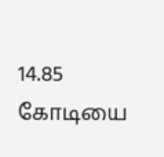14.85 கோடியை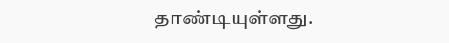தாண்டியுள்ளது.